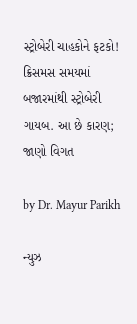સ્ટ્રોબેરી ચાહકોને ફટકો! ક્રિસમસ સમયમાં બજારમાંથી સ્ટ્રોબેરી ગાયબ. આ છે કારણ; જાણો વિગત

by Dr. Mayur Parikh

ન્યુઝ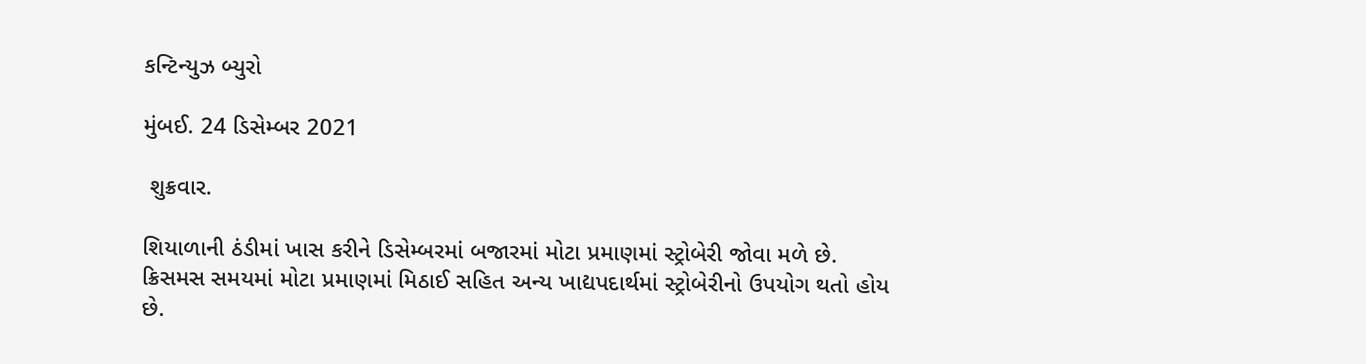કન્ટિન્યુઝ બ્યુરો

મુંબઈ. 24 ડિસેમ્બર 2021

 શુક્રવાર.

શિયાળાની ઠંડીમાં ખાસ કરીને ડિસેમ્બરમાં બજારમાં મોટા પ્રમાણમાં સ્ટ્રોબેરી જોવા મળે છે. ક્રિસમસ સમયમાં મોટા પ્રમાણમાં મિઠાઈ સહિત અન્ય ખાદ્યપદાર્થમાં સ્ટ્રોબેરીનો ઉપયોગ થતો હોય છે.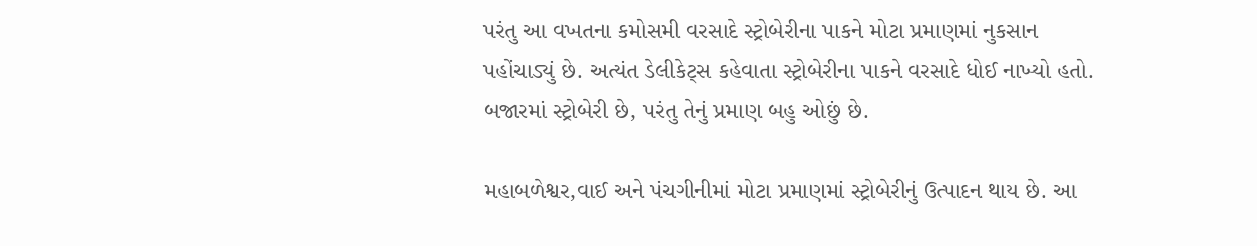પરંતુ આ વખતના કમોસમી વરસાદે સ્ટ્રોબેરીના પાકને મોટા પ્રમાણમાં નુકસાન પહોંચાડ્યું છે. અત્યંત ડેલીકેટ્સ કહેવાતા સ્ટ્રોબેરીના પાકને વરસાદે ધોઈ નાખ્યો હતો. બજારમાં સ્ટ્રોબેરી છે, પરંતુ તેનું પ્રમાણ બહુ ઓછું છે.

મહાબળેશ્વર,વાઈ અને પંચગીનીમાં મોટા પ્રમાણમાં સ્ટ્રોબેરીનું ઉત્પાદન થાય છે. આ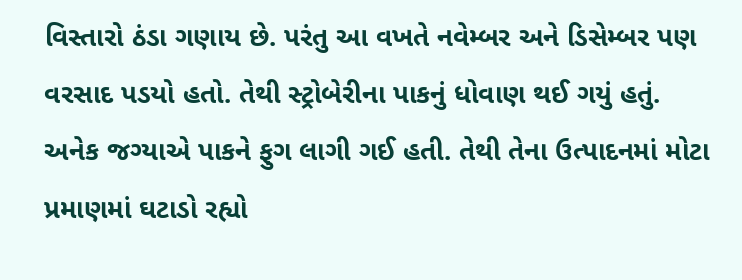વિસ્તારો ઠંડા ગણાય છે. પરંતુ આ વખતે નવેમ્બર અને ડિસેમ્બર પણ વરસાદ પડયો હતો. તેથી સ્ટ્રોબેરીના પાકનું ધોવાણ થઈ ગયું હતું. અનેક જગ્યાએ પાકને ફુગ લાગી ગઈ હતી. તેથી તેના ઉત્પાદનમાં મોટા પ્રમાણમાં ઘટાડો રહ્યો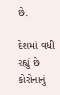છે.

દેશમાં વધી રહ્યું છે કોરોનાનું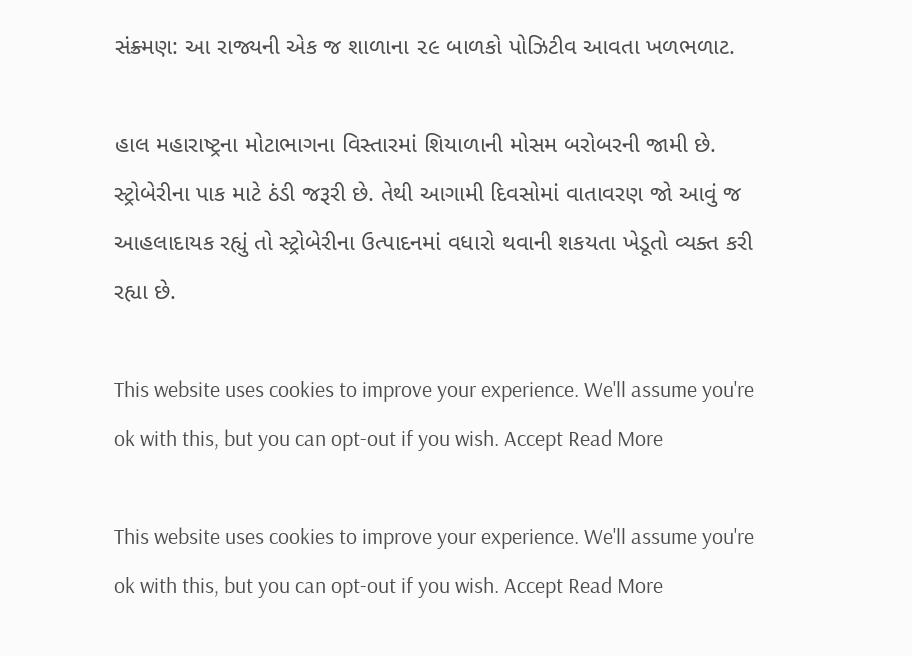સંક્ર્મણ: આ રાજ્યની એક જ શાળાના ૨૯ બાળકો પોઝિટીવ આવતા ખળભળાટ.

હાલ મહારાષ્ટ્રના મોટાભાગના વિસ્તારમાં શિયાળાની મોસમ બરોબરની જામી છે. સ્ટ્રોબેરીના પાક માટે ઠંડી જરૂરી છે. તેથી આગામી દિવસોમાં વાતાવરણ જો આવું જ આહલાદાયક રહ્યું તો સ્ટ્રોબેરીના ઉત્પાદનમાં વધારો થવાની શકયતા ખેડૂતો વ્યક્ત કરી રહ્યા છે.

This website uses cookies to improve your experience. We'll assume you're ok with this, but you can opt-out if you wish. Accept Read More

This website uses cookies to improve your experience. We'll assume you're ok with this, but you can opt-out if you wish. Accept Read More